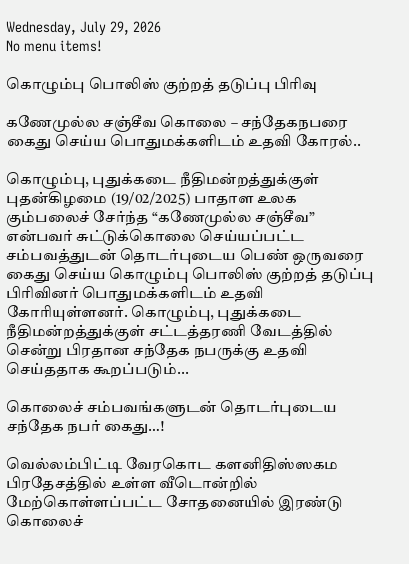Wednesday, July 29, 2026
No menu items!

கொழும்பு பொலிஸ் குற்றத் தடுப்பு பிரிவு

கணேமுல்ல சஞ்சீவ கொலை – சந்தேகநபரை கைது செய்ய பொதுமக்களிடம் உதவி கோரல்..

கொழும்பு, புதுக்கடை நீதிமன்றத்துக்குள் புதன்கிழமை (19/02/2025) பாதாள உலக கும்பலைச் சேர்ந்த “கணேமுல்ல சஞ்சீவ” என்பவர் சுட்டுக்கொலை செய்யப்பட்ட சம்பவத்துடன் தொடர்புடைய பெண் ஒருவரை கைது செய்ய கொழும்பு பொலிஸ் குற்றத் தடுப்பு பிரிவினர் பொதுமக்களிடம் உதவி கோரியுள்ளனர். கொழும்பு, புதுக்கடை நீதிமன்றத்துக்குள் சட்டத்தரணி வேடத்தில் சென்று பிரதான சந்தேக நபருக்கு உதவி செய்ததாக கூறப்படும்...

கொலைச் சம்பவங்களுடன் தொடர்புடைய சந்தேக நபர் கைது…!

வெல்லம்பிட்டி வேரகொட களனிதிஸ்ஸகம பிரதேசத்தில் உள்ள வீடொன்றில் மேற்கொள்ளப்பட்ட சோதனையில் இரண்டு கொலைச்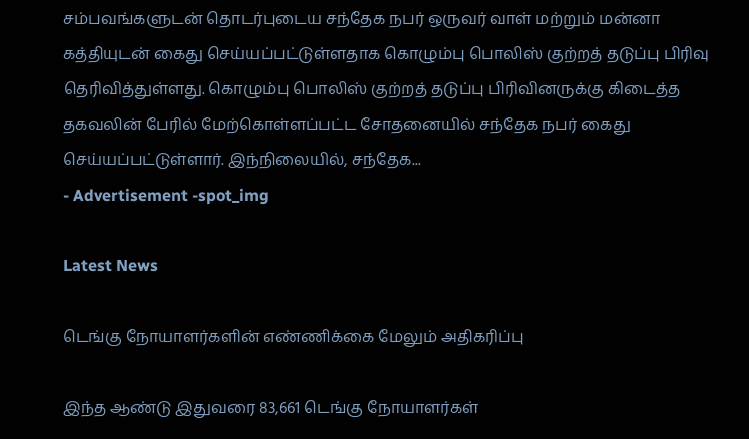சம்பவங்களுடன் தொடர்புடைய சந்தேக நபர் ஒருவர் வாள் மற்றும் மன்னா கத்தியுடன் கைது செய்யப்பட்டுள்ளதாக கொழும்பு பொலிஸ் குற்றத் தடுப்பு பிரிவு தெரிவித்துள்ளது. கொழும்பு பொலிஸ் குற்றத் தடுப்பு பிரிவினருக்கு கிடைத்த தகவலின் பேரில் மேற்கொள்ளப்பட்ட சோதனையில் சந்தேக நபர் கைது செய்யப்பட்டுள்ளார். இந்நிலையில், சந்தேக...
- Advertisement -spot_img

Latest News

டெங்கு நோயாளர்களின் எண்ணிக்கை மேலும் அதிகரிப்பு

இந்த ஆண்டு இதுவரை 83,661 டெங்கு நோயாளர்கள்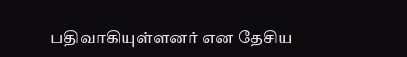பதிவாகியுள்ளனர் என தேசிய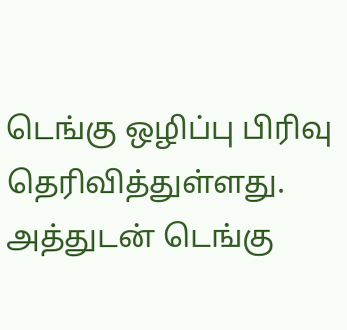டெங்கு ஒழிப்பு பிரிவு தெரிவித்துள்ளது. அத்துடன் டெங்கு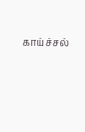காய்ச்சல்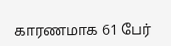காரணமாக 61 பேர்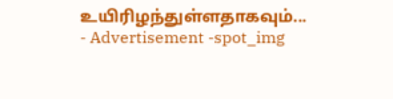உயிரிழந்துள்ளதாகவும்...
- Advertisement -spot_img